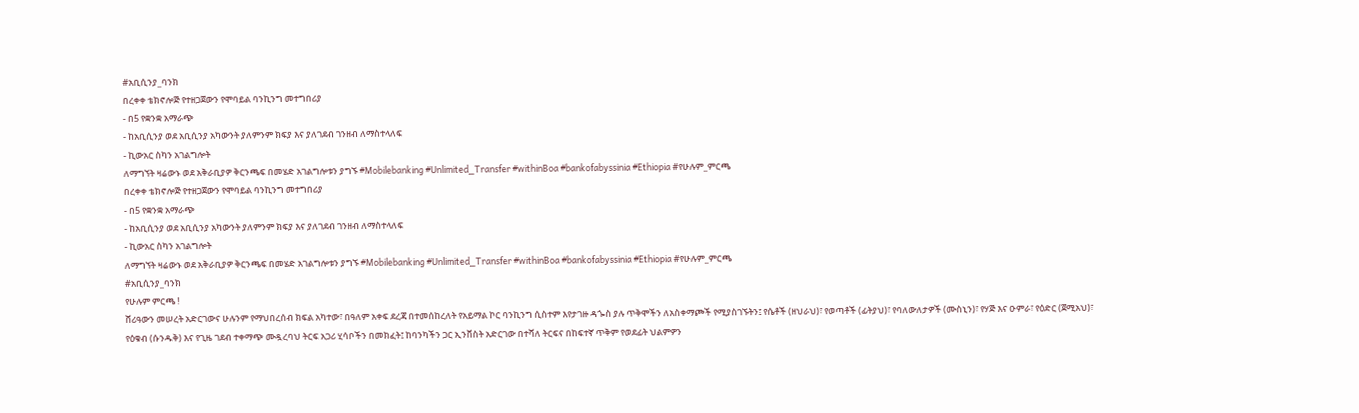#አቢሲንያ_ባንክ
በረቀቀ ቴክኖሎጅ የተዘጋጀውን የሞባይል ባንኪንግ መተግበሪያ
- በ5 የቋንቋ አማራጭ
- ከአቢሲንያ ወደ አቢሲንያ አካውንት ያለምንም ክፍያ እና ያለገደብ ገንዘብ ለማስተላለፍ
- ኪውአር ስካን አገልግሎት
ለማግኘት ዛሬውኑ ወደ አቅራቢያዎ ቅርንጫፍ በመሄድ አገልግሎቱን ያግኙ #Mobilebanking #Unlimited_Transfer #withinBoa #bankofabyssinia #Ethiopia #የሁሉም_ምርጫ
በረቀቀ ቴክኖሎጅ የተዘጋጀውን የሞባይል ባንኪንግ መተግበሪያ
- በ5 የቋንቋ አማራጭ
- ከአቢሲንያ ወደ አቢሲንያ አካውንት ያለምንም ክፍያ እና ያለገደብ ገንዘብ ለማስተላለፍ
- ኪውአር ስካን አገልግሎት
ለማግኘት ዛሬውኑ ወደ አቅራቢያዎ ቅርንጫፍ በመሄድ አገልግሎቱን ያግኙ #Mobilebanking #Unlimited_Transfer #withinBoa #bankofabyssinia #Ethiopia #የሁሉም_ምርጫ
#አቢሲንያ_ባንክ
የሁሉም ምርጫ !
ሸሪዓውን መሠረት አድርገውና ሁሉንም የማህበረሰብ ክፍል አካተው፣ በዓለም አቀፍ ደረጃ በተመሰከረለት የአይማል ኮር ባንኪንግ ሲስተም እየታገዙ ዳጐስ ያሉ ጥቅሞችን ለአስቀማጮች የሚያስገኙትን፤ የሴቶች (ዘህራህ)፣ የወጣቶች (ፊትያህ)፣ የባለውለታዎች (ሙስኒን)፣ የሃጅ እና ዑምራ፣ የዕድር (ጀሚአህ)፣ የዕቁብ (ሱንዱቅ) እና የጊዜ ገደብ ተቀማጭ ሙዷረባህ ትርፍ አጋሪ ሂሳቦችን በመክፈት፤ ከባንካችን ጋር ኢንቨስት አድርገው በተሻለ ትርፍና በከፍተኛ ጥቅም የወደፊት ህልምዎን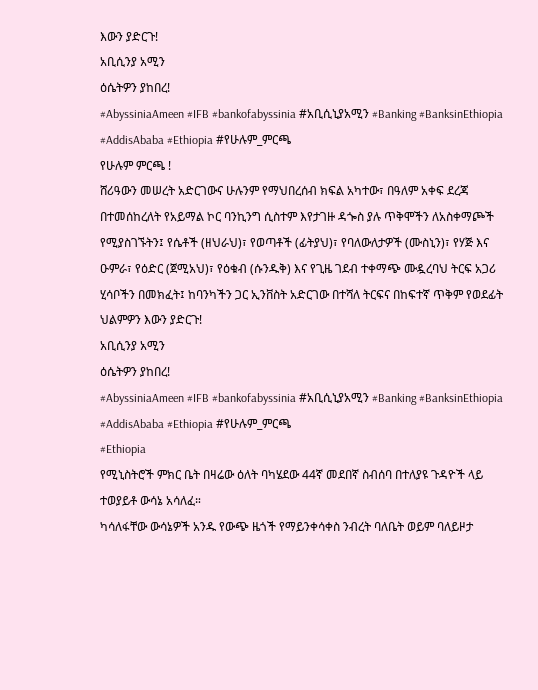እውን ያድርጉ!
አቢሲንያ አሚን
ዕሴትዎን ያከበረ!
#AbyssiniaAmeen #IFB #bankofabyssinia #አቢሲኒያአሚን #Banking #BanksinEthiopia #AddisAbaba #Ethiopia #የሁሉም_ምርጫ
የሁሉም ምርጫ !
ሸሪዓውን መሠረት አድርገውና ሁሉንም የማህበረሰብ ክፍል አካተው፣ በዓለም አቀፍ ደረጃ በተመሰከረለት የአይማል ኮር ባንኪንግ ሲስተም እየታገዙ ዳጐስ ያሉ ጥቅሞችን ለአስቀማጮች የሚያስገኙትን፤ የሴቶች (ዘህራህ)፣ የወጣቶች (ፊትያህ)፣ የባለውለታዎች (ሙስኒን)፣ የሃጅ እና ዑምራ፣ የዕድር (ጀሚአህ)፣ የዕቁብ (ሱንዱቅ) እና የጊዜ ገደብ ተቀማጭ ሙዷረባህ ትርፍ አጋሪ ሂሳቦችን በመክፈት፤ ከባንካችን ጋር ኢንቨስት አድርገው በተሻለ ትርፍና በከፍተኛ ጥቅም የወደፊት ህልምዎን እውን ያድርጉ!
አቢሲንያ አሚን
ዕሴትዎን ያከበረ!
#AbyssiniaAmeen #IFB #bankofabyssinia #አቢሲኒያአሚን #Banking #BanksinEthiopia #AddisAbaba #Ethiopia #የሁሉም_ምርጫ
#Ethiopia
የሚኒስትሮች ምክር ቤት በዛሬው ዕለት ባካሄደው 44ኛ መደበኛ ስብሰባ በተለያዩ ጉዳዮች ላይ ተወያይቶ ውሳኔ አሳለፈ።
ካሳለፋቸው ውሳኔዎች አንዱ የውጭ ዜጎች የማይንቀሳቀስ ንብረት ባለቤት ወይም ባለይዞታ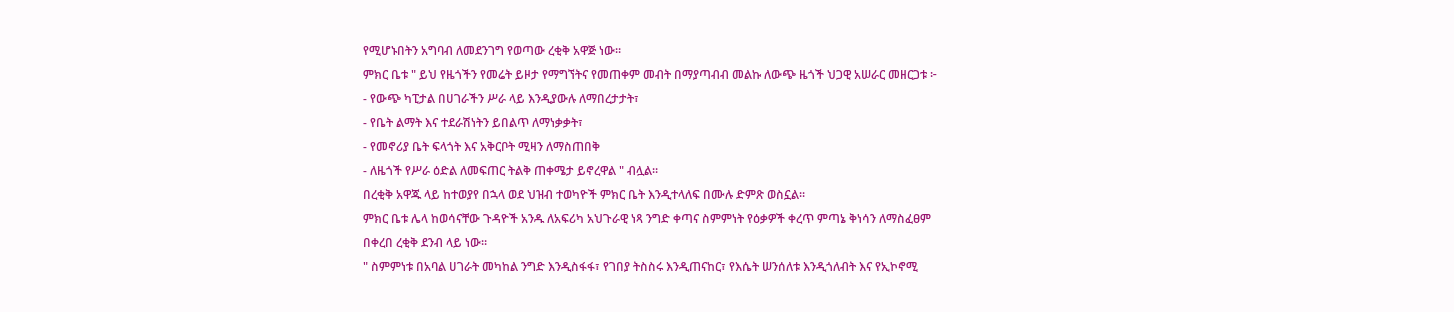የሚሆኑበትን አግባብ ለመደንገግ የወጣው ረቂቅ አዋጅ ነው።
ምክር ቤቱ " ይህ የዜጎችን የመሬት ይዞታ የማግኘትና የመጠቀም መብት በማያጣብብ መልኩ ለውጭ ዜጎች ህጋዊ አሠራር መዘርጋቱ ፦
- የውጭ ካፒታል በሀገራችን ሥራ ላይ እንዲያውሉ ለማበረታታት፣
- የቤት ልማት እና ተደራሽነትን ይበልጥ ለማነቃቃት፣
- የመኖሪያ ቤት ፍላጎት እና አቅርቦት ሚዛን ለማስጠበቅ
- ለዜጎች የሥራ ዕድል ለመፍጠር ትልቅ ጠቀሜታ ይኖረዋል " ብሏል።
በረቂቅ አዋጁ ላይ ከተወያየ በኋላ ወደ ህዝብ ተወካዮች ምክር ቤት እንዲተላለፍ በሙሉ ድምጽ ወስኗል፡፡
ምክር ቤቱ ሌላ ከወሳናቸው ጉዳዮች አንዱ ለአፍሪካ አህጉራዊ ነጻ ንግድ ቀጣና ስምምነት የዕቃዎች ቀረጥ ምጣኔ ቅነሳን ለማስፈፀም በቀረበ ረቂቅ ደንብ ላይ ነው።
" ስምምነቱ በአባል ሀገራት መካከል ንግድ እንዲስፋፋ፣ የገበያ ትስስሩ እንዲጠናከር፣ የእሴት ሠንሰለቱ እንዲጎለብት እና የኢኮኖሚ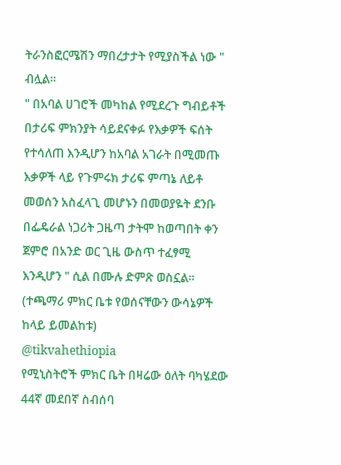ትራንስፎርሜሽን ማበረታታት የሚያስችል ነው " ብሏል።
" በአባል ሀገሮች መካከል የሚደረጉ ግብይቶች በታሪፍ ምክንያት ሳይደናቀፉ የእቃዎች ፍሰት የተሳለጠ እንዲሆን ከአባል አገራት በሚመጡ እቃዎች ላይ የጉምሩክ ታሪፍ ምጣኔ ለይቶ መወሰን አስፈላጊ መሆኑን በመወያዬት ደንቡ በፌዴራል ነጋሪት ጋዜጣ ታትሞ ከወጣበት ቀን ጀምሮ በአንድ ወር ጊዜ ውስጥ ተፈፃሚ እንዲሆን " ሲል በሙሉ ድምጽ ወስኗል፡፡
(ተጫማሪ ምክር ቤቱ የወሰናቸውን ውሳኔዎች ከላይ ይመልከቱ)
@tikvahethiopia
የሚኒስትሮች ምክር ቤት በዛሬው ዕለት ባካሄደው 44ኛ መደበኛ ስብሰባ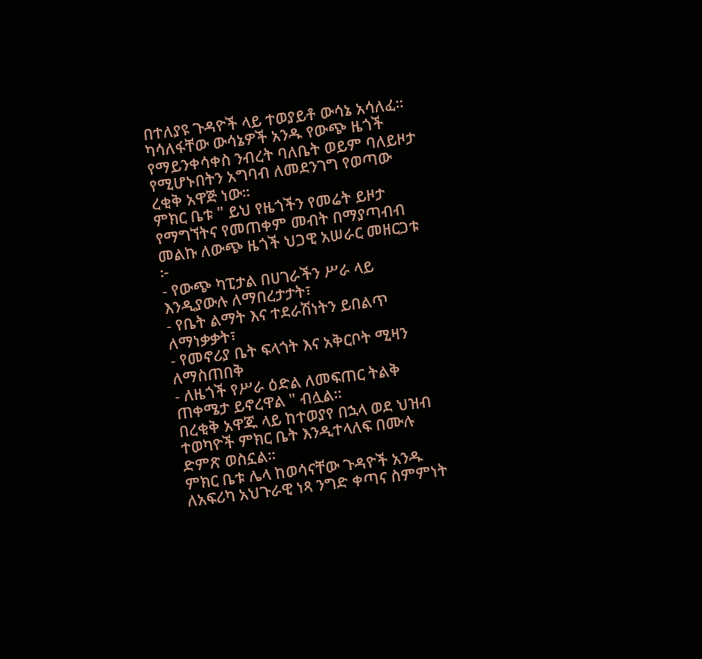በተለያዩ ጉዳዮች ላይ ተወያይቶ ውሳኔ አሳለፈ።
ካሳለፋቸው ውሳኔዎች አንዱ የውጭ ዜጎች የማይንቀሳቀስ ንብረት ባለቤት ወይም ባለይዞታ የሚሆኑበትን አግባብ ለመደንገግ የወጣው ረቂቅ አዋጅ ነው።
ምክር ቤቱ " ይህ የዜጎችን የመሬት ይዞታ የማግኘትና የመጠቀም መብት በማያጣብብ መልኩ ለውጭ ዜጎች ህጋዊ አሠራር መዘርጋቱ ፦
- የውጭ ካፒታል በሀገራችን ሥራ ላይ እንዲያውሉ ለማበረታታት፣
- የቤት ልማት እና ተደራሽነትን ይበልጥ ለማነቃቃት፣
- የመኖሪያ ቤት ፍላጎት እና አቅርቦት ሚዛን ለማስጠበቅ
- ለዜጎች የሥራ ዕድል ለመፍጠር ትልቅ ጠቀሜታ ይኖረዋል " ብሏል።
በረቂቅ አዋጁ ላይ ከተወያየ በኋላ ወደ ህዝብ ተወካዮች ምክር ቤት እንዲተላለፍ በሙሉ ድምጽ ወስኗል፡፡
ምክር ቤቱ ሌላ ከወሳናቸው ጉዳዮች አንዱ ለአፍሪካ አህጉራዊ ነጻ ንግድ ቀጣና ስምምነት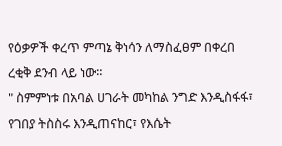የዕቃዎች ቀረጥ ምጣኔ ቅነሳን ለማስፈፀም በቀረበ ረቂቅ ደንብ ላይ ነው።
" ስምምነቱ በአባል ሀገራት መካከል ንግድ እንዲስፋፋ፣ የገበያ ትስስሩ እንዲጠናከር፣ የእሴት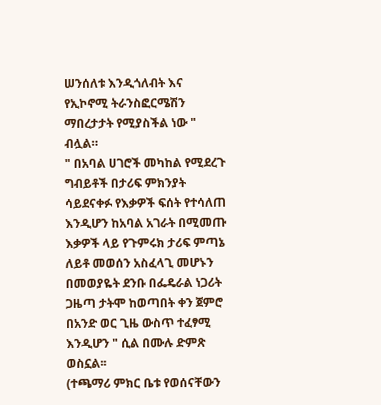ሠንሰለቱ እንዲጎለብት እና የኢኮኖሚ ትራንስፎርሜሽን ማበረታታት የሚያስችል ነው " ብሏል።
" በአባል ሀገሮች መካከል የሚደረጉ ግብይቶች በታሪፍ ምክንያት ሳይደናቀፉ የእቃዎች ፍሰት የተሳለጠ እንዲሆን ከአባል አገራት በሚመጡ እቃዎች ላይ የጉምሩክ ታሪፍ ምጣኔ ለይቶ መወሰን አስፈላጊ መሆኑን በመወያዬት ደንቡ በፌዴራል ነጋሪት ጋዜጣ ታትሞ ከወጣበት ቀን ጀምሮ በአንድ ወር ጊዜ ውስጥ ተፈፃሚ እንዲሆን " ሲል በሙሉ ድምጽ ወስኗል፡፡
(ተጫማሪ ምክር ቤቱ የወሰናቸውን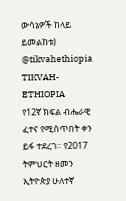ውሳኔዎች ከላይ ይመልከቱ)
@tikvahethiopia
TIKVAH-ETHIOPIA
የ12ኛ ክፍል ብሔራዊ ፈተና የሚሰጥበት ቀን ይፋ ተደረገ። የ2017 ትምህርት ዘመን ኢትዮጵያ ሁለተኛ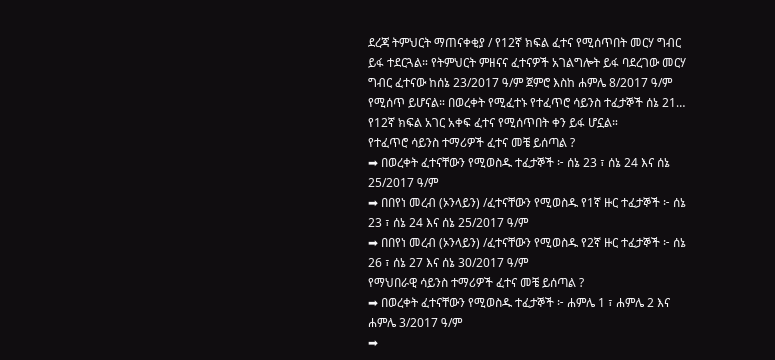ደረጃ ትምህርት ማጠናቀቂያ / የ12ኛ ክፍል ፈተና የሚሰጥበት መርሃ ግብር ይፋ ተደርጓል። የትምህርት ምዘናና ፈተናዎች አገልግሎት ይፋ ባደረገው መርሃ ግብር ፈተናው ከሰኔ 23/2017 ዓ/ም ጀምሮ እስከ ሐምሌ 8/2017 ዓ/ም የሚሰጥ ይሆናል። በወረቀት የሚፈተኑ የተፈጥሮ ሳይንስ ተፈታኞች ሰኔ 21…
የ12ኛ ክፍል አገር አቀፍ ፈተና የሚሰጥበት ቀን ይፋ ሆኗል።
የተፈጥሮ ሳይንስ ተማሪዎች ፈተና መቼ ይሰጣል ?
➡ በወረቀት ፈተናቸውን የሚወስዱ ተፈታኞች ፦ ሰኔ 23 ፣ ሰኔ 24 እና ሰኔ 25/2017 ዓ/ም
➡ በበየነ መረብ (ኦንላይን) /ፈተናቸውን የሚወስዱ የ1ኛ ዙር ተፈታኞች ፦ ሰኔ 23 ፣ ሰኔ 24 እና ሰኔ 25/2017 ዓ/ም
➡ በበየነ መረብ (ኦንላይን) /ፈተናቸውን የሚወስዱ የ2ኛ ዙር ተፈታኞች ፦ ሰኔ 26 ፣ ሰኔ 27 እና ሰኔ 30/2017 ዓ/ም
የማህበራዊ ሳይንስ ተማሪዎች ፈተና መቼ ይሰጣል ?
➡ በወረቀት ፈተናቸውን የሚወስዱ ተፈታኞች ፦ ሐምሌ 1 ፣ ሐምሌ 2 እና ሐምሌ 3/2017 ዓ/ም
➡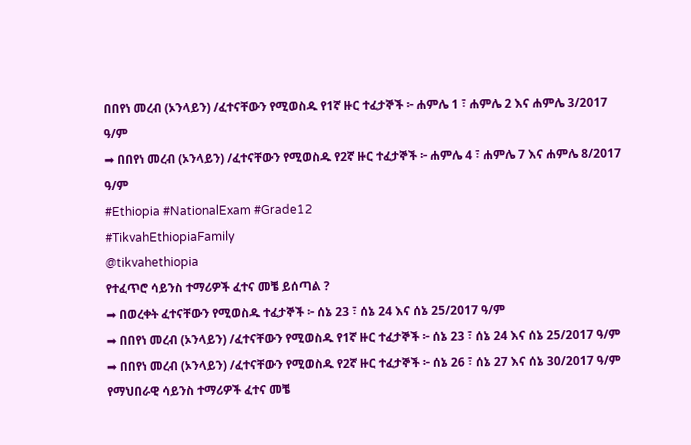በበየነ መረብ (ኦንላይን) /ፈተናቸውን የሚወስዱ የ1ኛ ዙር ተፈታኞች ፦ ሐምሌ 1 ፣ ሐምሌ 2 እና ሐምሌ 3/2017 ዓ/ም
➡ በበየነ መረብ (ኦንላይን) /ፈተናቸውን የሚወስዱ የ2ኛ ዙር ተፈታኞች ፦ ሐምሌ 4 ፣ ሐምሌ 7 እና ሐምሌ 8/2017 ዓ/ም
#Ethiopia #NationalExam #Grade12
#TikvahEthiopiaFamily
@tikvahethiopia
የተፈጥሮ ሳይንስ ተማሪዎች ፈተና መቼ ይሰጣል ?
➡ በወረቀት ፈተናቸውን የሚወስዱ ተፈታኞች ፦ ሰኔ 23 ፣ ሰኔ 24 እና ሰኔ 25/2017 ዓ/ም
➡ በበየነ መረብ (ኦንላይን) /ፈተናቸውን የሚወስዱ የ1ኛ ዙር ተፈታኞች ፦ ሰኔ 23 ፣ ሰኔ 24 እና ሰኔ 25/2017 ዓ/ም
➡ በበየነ መረብ (ኦንላይን) /ፈተናቸውን የሚወስዱ የ2ኛ ዙር ተፈታኞች ፦ ሰኔ 26 ፣ ሰኔ 27 እና ሰኔ 30/2017 ዓ/ም
የማህበራዊ ሳይንስ ተማሪዎች ፈተና መቼ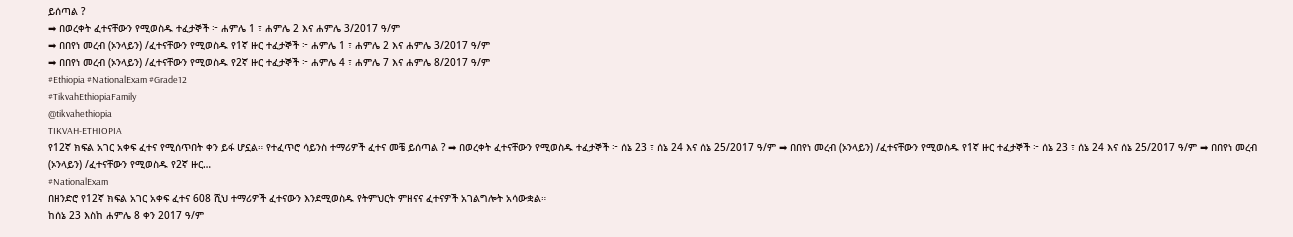ይሰጣል ?
➡ በወረቀት ፈተናቸውን የሚወስዱ ተፈታኞች ፦ ሐምሌ 1 ፣ ሐምሌ 2 እና ሐምሌ 3/2017 ዓ/ም
➡ በበየነ መረብ (ኦንላይን) /ፈተናቸውን የሚወስዱ የ1ኛ ዙር ተፈታኞች ፦ ሐምሌ 1 ፣ ሐምሌ 2 እና ሐምሌ 3/2017 ዓ/ም
➡ በበየነ መረብ (ኦንላይን) /ፈተናቸውን የሚወስዱ የ2ኛ ዙር ተፈታኞች ፦ ሐምሌ 4 ፣ ሐምሌ 7 እና ሐምሌ 8/2017 ዓ/ም
#Ethiopia #NationalExam #Grade12
#TikvahEthiopiaFamily
@tikvahethiopia
TIKVAH-ETHIOPIA
የ12ኛ ክፍል አገር አቀፍ ፈተና የሚሰጥበት ቀን ይፋ ሆኗል። የተፈጥሮ ሳይንስ ተማሪዎች ፈተና መቼ ይሰጣል ? ➡ በወረቀት ፈተናቸውን የሚወስዱ ተፈታኞች ፦ ሰኔ 23 ፣ ሰኔ 24 እና ሰኔ 25/2017 ዓ/ም ➡ በበየነ መረብ (ኦንላይን) /ፈተናቸውን የሚወስዱ የ1ኛ ዙር ተፈታኞች ፦ ሰኔ 23 ፣ ሰኔ 24 እና ሰኔ 25/2017 ዓ/ም ➡ በበየነ መረብ (ኦንላይን) /ፈተናቸውን የሚወስዱ የ2ኛ ዙር…
#NationalExam
በዘንድሮ የ12ኛ ክፍል አገር አቀፍ ፈተና 608 ሺህ ተማሪዎች ፈተናውን እንደሚወስዱ የትምህርት ምዘናና ፈተናዎች አገልግሎት አሳውቋል።
ከሰኔ 23 እስከ ሐምሌ 8 ቀን 2017 ዓ/ም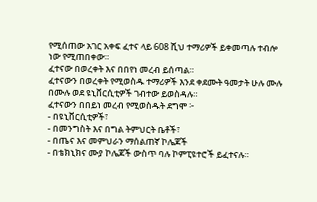የሚሰጠው አገር አቀፍ ፈተና ላይ 608 ሺህ ተማሪዎች ይቀመጣሉ ተብሎ ነው የሚጠበቀው።
ፈተናው በወረቀት እና በበየነ መረብ ይሰጣል።
ፈተናውን በወረቀት የሚወስዱ ተማሪዎች እንደ ቀደሙት ዓመታት ሁሉ ሙሉ በሙሉ ወደ ዩኒቨርሲቲዎች ገብተው ይወስዳሉ።
ፈተናውን በበይነ መረብ የሚወስዱት ደግሞ ፦
- በዩኒቨርሲቲዎች፣
- በመንግስት እና በግል ትምህርት ቤቶች፣
- በጤና እና መምህራን ማሰልጠኛ ኮሌጆች
- በቴክኒክና ሙያ ኮሌጆች ውስጥ ባሉ ኮምፒዩተሮች ይፈተናሉ።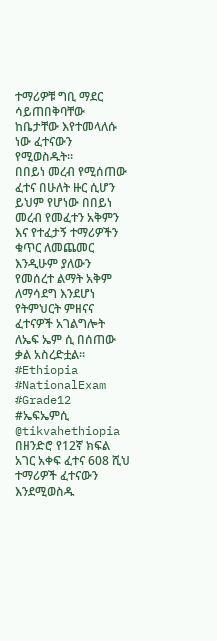ተማሪዎቹ ግቢ ማደር ሳይጠበቅባቸው ከቤታቸው እየተመላለሱ ነው ፈተናውን የሚወስዱት።
በበይነ መረብ የሚሰጠው ፈተና በሁለት ዙር ሲሆን ይህም የሆነው በበይነ መረብ የመፈተን አቅምን እና የተፈታኝ ተማሪዎችን ቁጥር ለመጨመር እንዲሁም ያለውን የመሰረተ ልማት አቅም ለማሳደግ እንደሆነ የትምህርት ምዘናና ፈተናዎች አገልግሎት ለኤፍ ኤም ሲ በሰጠው ቃል አስረድቷል።
#Ethiopia #NationalExam #Grade12 #ኤፍኤምሲ
@tikvahethiopia
በዘንድሮ የ12ኛ ክፍል አገር አቀፍ ፈተና 608 ሺህ ተማሪዎች ፈተናውን እንደሚወስዱ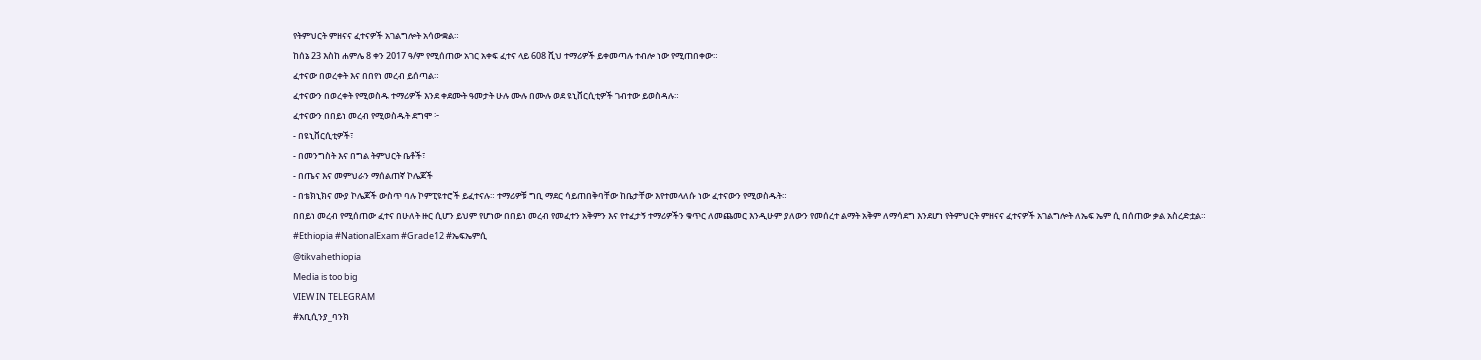የትምህርት ምዘናና ፈተናዎች አገልግሎት አሳውቋል።
ከሰኔ 23 እስከ ሐምሌ 8 ቀን 2017 ዓ/ም የሚሰጠው አገር አቀፍ ፈተና ላይ 608 ሺህ ተማሪዎች ይቀመጣሉ ተብሎ ነው የሚጠበቀው።
ፈተናው በወረቀት እና በበየነ መረብ ይሰጣል።
ፈተናውን በወረቀት የሚወስዱ ተማሪዎች እንደ ቀደሙት ዓመታት ሁሉ ሙሉ በሙሉ ወደ ዩኒቨርሲቲዎች ገብተው ይወስዳሉ።
ፈተናውን በበይነ መረብ የሚወስዱት ደግሞ ፦
- በዩኒቨርሲቲዎች፣
- በመንግስት እና በግል ትምህርት ቤቶች፣
- በጤና እና መምህራን ማሰልጠኛ ኮሌጆች
- በቴክኒክና ሙያ ኮሌጆች ውስጥ ባሉ ኮምፒዩተሮች ይፈተናሉ። ተማሪዎቹ ግቢ ማደር ሳይጠበቅባቸው ከቤታቸው እየተመላለሱ ነው ፈተናውን የሚወስዱት።
በበይነ መረብ የሚሰጠው ፈተና በሁለት ዙር ሲሆን ይህም የሆነው በበይነ መረብ የመፈተን አቅምን እና የተፈታኝ ተማሪዎችን ቁጥር ለመጨመር እንዲሁም ያለውን የመሰረተ ልማት አቅም ለማሳደግ እንደሆነ የትምህርት ምዘናና ፈተናዎች አገልግሎት ለኤፍ ኤም ሲ በሰጠው ቃል አስረድቷል።
#Ethiopia #NationalExam #Grade12 #ኤፍኤምሲ
@tikvahethiopia
Media is too big
VIEW IN TELEGRAM
#አቢሲንያ_ባንክ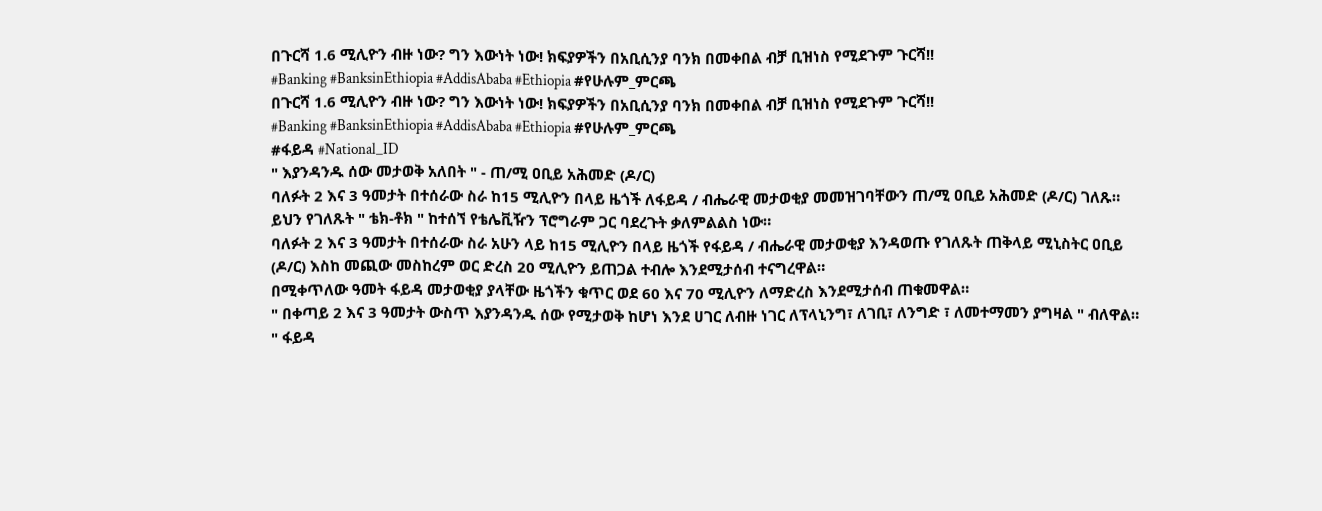በጉርሻ 1.6 ሚሊዮን ብዙ ነው? ግን እውነት ነው! ክፍያዎችን በአቢሲንያ ባንክ በመቀበል ብቻ ቢዝነስ የሚደጉም ጉርሻ!!
#Banking #BanksinEthiopia #AddisAbaba #Ethiopia #የሁሉም_ምርጫ
በጉርሻ 1.6 ሚሊዮን ብዙ ነው? ግን እውነት ነው! ክፍያዎችን በአቢሲንያ ባንክ በመቀበል ብቻ ቢዝነስ የሚደጉም ጉርሻ!!
#Banking #BanksinEthiopia #AddisAbaba #Ethiopia #የሁሉም_ምርጫ
#ፋይዳ #National_ID
" እያንዳንዱ ሰው መታወቅ አለበት " - ጠ/ሚ ዐቢይ አሕመድ (ዶ/ር)
ባለፉት 2 እና 3 ዓመታት በተሰራው ስራ ከ15 ሚሊዮን በላይ ዜጎች ለፋይዳ / ብሔራዊ መታወቂያ መመዝገባቸውን ጠ/ሚ ዐቢይ አሕመድ (ዶ/ር) ገለጹ።
ይህን የገለጹት " ቴክ-ቶክ " ከተሰኘ የቴሌቪዥን ፕሮግራም ጋር ባደረጉት ቃለምልልስ ነው።
ባለፉት 2 እና 3 ዓመታት በተሰራው ስራ አሁን ላይ ከ15 ሚሊዮን በላይ ዜጎች የፋይዳ / ብሔራዊ መታወቂያ እንዳወጡ የገለጹት ጠቅላይ ሚኒስትር ዐቢይ (ዶ/ር) እስከ መጪው መስከረም ወር ድረስ 20 ሚሊዮን ይጠጋል ተብሎ እንደሚታሰብ ተናግረዋል።
በሚቀጥለው ዓመት ፋይዳ መታወቂያ ያላቸው ዜጎችን ቁጥር ወደ 60 እና 70 ሚሊዮን ለማድረስ እንደሚታሰብ ጠቁመዋል።
" በቀጣይ 2 እና 3 ዓመታት ውስጥ እያንዳንዱ ሰው የሚታወቅ ከሆነ እንደ ሀገር ለብዙ ነገር ለፕላኒንግ፣ ለገቢ፣ ለንግድ ፣ ለመተማመን ያግዛል " ብለዋል።
" ፋይዳ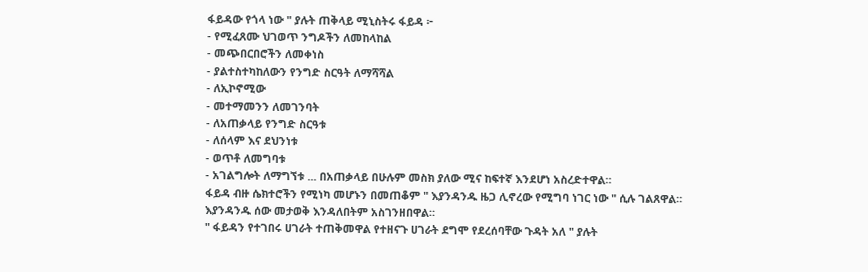ፋይዳው የጎላ ነው " ያሉት ጠቅላይ ሚኒስትሩ ፋይዳ ፦
- የሚፈጸሙ ህገወጥ ንግዶችን ለመከላከል
- መጭበርበሮችን ለመቀነስ
- ያልተስተካከለውን የንግድ ስርዓት ለማሻሻል
- ለኢኮኖሚው
- መተማመንን ለመገንባት
- ለአጠቃላይ የንግድ ስርዓቱ
- ለሰላም እና ደህንነቱ
- ወጥቶ ለመግባቱ
- አገልግሎት ለማግኘቱ ... በአጠቃላይ በሁሉም መስክ ያለው ሚና ከፍተኛ እንደሆነ አስረድተዋል።
ፋይዳ ብዙ ሴክተሮችን የሚነካ መሆኑን በመጠቆም " እያንዳንዱ ዜጋ ሊኖረው የሚግባ ነገር ነው " ሲሉ ገልጸዋል።
እያንዳንዱ ሰው መታወቅ እንዳለበትም አስገንዘበዋል።
" ፋይዳን የተገበሩ ሀገራት ተጠቅመዋል የተዘናጉ ሀገራት ደግሞ የደረሰባቸው ጉዳት አለ " ያሉት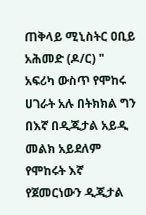ጠቅላይ ሚኒስትር ዐቢይ አሕመድ (ዶ/ር) " አፍሪካ ውስጥ የሞከሩ ሀገራት አሉ በትክክል ግን በእኛ በዲጂታል አይዲ መልክ አይደለም የሞከሩት እኛ የጀመርነውን ዲጂታል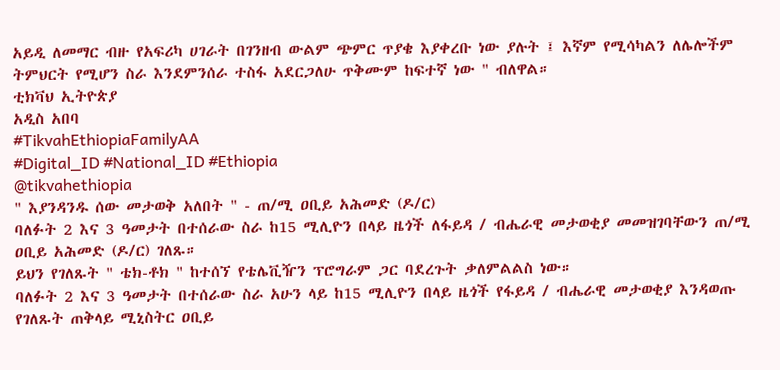አይዲ ለመማር ብዙ የአፍሪካ ሀገራት በገንዘብ ውልም ጭምር ጥያቄ እያቀረቡ ነው ያሉት ፤ እኛም የሚሳካልን ለሌሎችም ትምህርት የሚሆን ስራ እንደምንሰራ ተስፋ አደርጋለሁ ጥቅሙም ከፍተኛ ነው " ብለዋል።
ቲክቫህ ኢትዮጵያ
አዲስ አበባ
#TikvahEthiopiaFamilyAA
#Digital_ID #National_ID #Ethiopia
@tikvahethiopia
" እያንዳንዱ ሰው መታወቅ አለበት " - ጠ/ሚ ዐቢይ አሕመድ (ዶ/ር)
ባለፉት 2 እና 3 ዓመታት በተሰራው ስራ ከ15 ሚሊዮን በላይ ዜጎች ለፋይዳ / ብሔራዊ መታወቂያ መመዝገባቸውን ጠ/ሚ ዐቢይ አሕመድ (ዶ/ር) ገለጹ።
ይህን የገለጹት " ቴክ-ቶክ " ከተሰኘ የቴሌቪዥን ፕሮግራም ጋር ባደረጉት ቃለምልልስ ነው።
ባለፉት 2 እና 3 ዓመታት በተሰራው ስራ አሁን ላይ ከ15 ሚሊዮን በላይ ዜጎች የፋይዳ / ብሔራዊ መታወቂያ እንዳወጡ የገለጹት ጠቅላይ ሚኒስትር ዐቢይ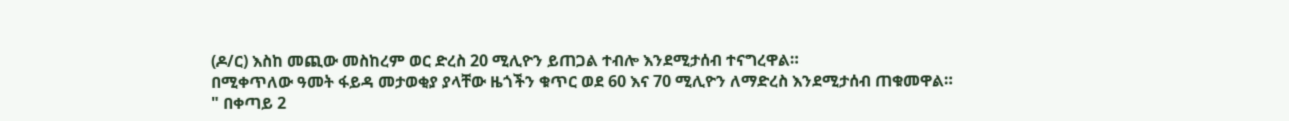(ዶ/ር) እስከ መጪው መስከረም ወር ድረስ 20 ሚሊዮን ይጠጋል ተብሎ እንደሚታሰብ ተናግረዋል።
በሚቀጥለው ዓመት ፋይዳ መታወቂያ ያላቸው ዜጎችን ቁጥር ወደ 60 እና 70 ሚሊዮን ለማድረስ እንደሚታሰብ ጠቁመዋል።
" በቀጣይ 2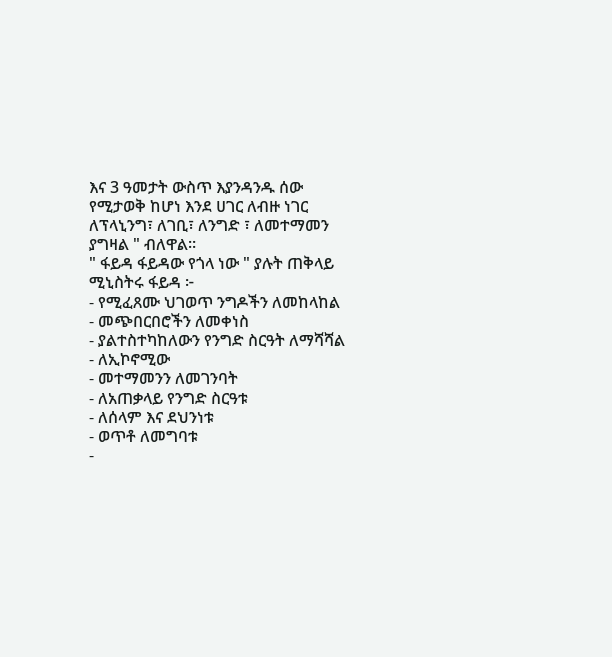እና 3 ዓመታት ውስጥ እያንዳንዱ ሰው የሚታወቅ ከሆነ እንደ ሀገር ለብዙ ነገር ለፕላኒንግ፣ ለገቢ፣ ለንግድ ፣ ለመተማመን ያግዛል " ብለዋል።
" ፋይዳ ፋይዳው የጎላ ነው " ያሉት ጠቅላይ ሚኒስትሩ ፋይዳ ፦
- የሚፈጸሙ ህገወጥ ንግዶችን ለመከላከል
- መጭበርበሮችን ለመቀነስ
- ያልተስተካከለውን የንግድ ስርዓት ለማሻሻል
- ለኢኮኖሚው
- መተማመንን ለመገንባት
- ለአጠቃላይ የንግድ ስርዓቱ
- ለሰላም እና ደህንነቱ
- ወጥቶ ለመግባቱ
-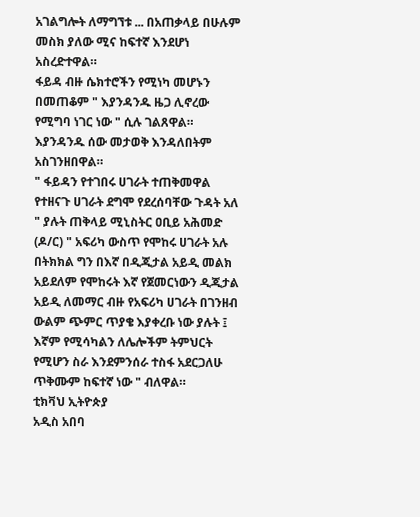አገልግሎት ለማግኘቱ ... በአጠቃላይ በሁሉም መስክ ያለው ሚና ከፍተኛ እንደሆነ አስረድተዋል።
ፋይዳ ብዙ ሴክተሮችን የሚነካ መሆኑን በመጠቆም " እያንዳንዱ ዜጋ ሊኖረው የሚግባ ነገር ነው " ሲሉ ገልጸዋል።
እያንዳንዱ ሰው መታወቅ እንዳለበትም አስገንዘበዋል።
" ፋይዳን የተገበሩ ሀገራት ተጠቅመዋል የተዘናጉ ሀገራት ደግሞ የደረሰባቸው ጉዳት አለ " ያሉት ጠቅላይ ሚኒስትር ዐቢይ አሕመድ (ዶ/ር) " አፍሪካ ውስጥ የሞከሩ ሀገራት አሉ በትክክል ግን በእኛ በዲጂታል አይዲ መልክ አይደለም የሞከሩት እኛ የጀመርነውን ዲጂታል አይዲ ለመማር ብዙ የአፍሪካ ሀገራት በገንዘብ ውልም ጭምር ጥያቄ እያቀረቡ ነው ያሉት ፤ እኛም የሚሳካልን ለሌሎችም ትምህርት የሚሆን ስራ እንደምንሰራ ተስፋ አደርጋለሁ ጥቅሙም ከፍተኛ ነው " ብለዋል።
ቲክቫህ ኢትዮጵያ
አዲስ አበባ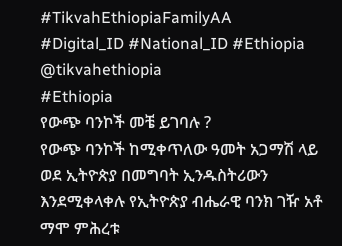#TikvahEthiopiaFamilyAA
#Digital_ID #National_ID #Ethiopia
@tikvahethiopia
#Ethiopia
የውጭ ባንኮች መቼ ይገባሉ ?
የውጭ ባንኮች ከሚቀጥለው ዓመት አጋማሽ ላይ ወደ ኢትዮጵያ በመግባት ኢንዱስትሪውን እንደሚቀላቀሉ የኢትዮጵያ ብሔራዊ ባንክ ገዥ አቶ ማሞ ምሕረቱ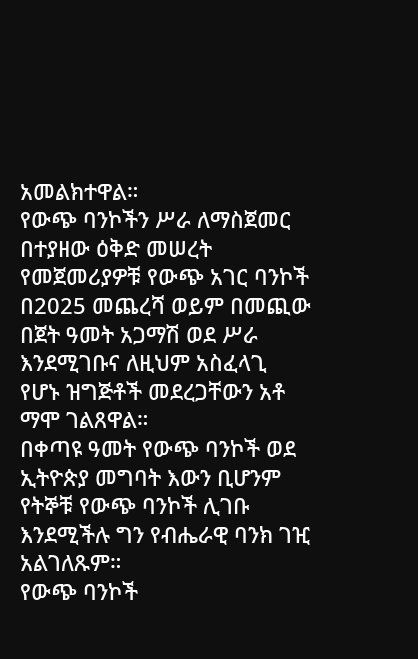አመልክተዋል።
የውጭ ባንኮችን ሥራ ለማስጀመር በተያዘው ዕቅድ መሠረት የመጀመሪያዎቹ የውጭ አገር ባንኮች በ2025 መጨረሻ ወይም በመጪው በጀት ዓመት አጋማሽ ወደ ሥራ እንደሚገቡና ለዚህም አስፈላጊ የሆኑ ዝግጅቶች መደረጋቸውን አቶ ማሞ ገልጸዋል።
በቀጣዩ ዓመት የውጭ ባንኮች ወደ ኢትዮጵያ መግባት እውን ቢሆንም የትኞቹ የውጭ ባንኮች ሊገቡ እንደሚችሉ ግን የብሔራዊ ባንክ ገዢ አልገለጹም።
የውጭ ባንኮች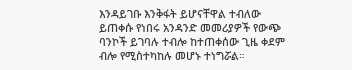እንዳይገቡ እንቅፋት ይሆናቸዋል ተብለው ይጠቀሱ የነበሩ አንዳንድ መመሪያዎች የውጭ ባንኮች ይገባሉ ተብሎ ከተጠቀሰው ጊዜ ቀደም ብሎ የሚስተካከሉ መሆኑ ተነግሯል።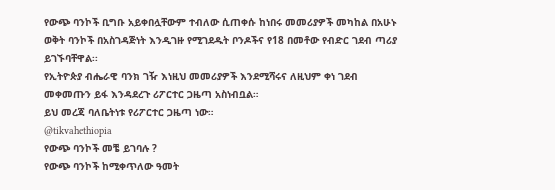የውጭ ባንኮች ቢግቡ አይቀበሏቸውም ተብለው ሲጠቀሱ ከነበሩ መመሪያዎች መካከል በአሁኑ ወቅት ባንኮች በአስገዳጅነት እንዲገዙ የሚገደዱት ቦንዶችና የ18 በመቶው የብድር ገደብ ጣሪያ ይገኙባቸዋል፡፡
የኢትዮጵያ ብሔራዊ ባንክ ገዥ እነዚህ መመሪያዎች እንደሚሻሩና ለዚህም ቀነ ገደብ መቀመጡን ይፋ እንዳደረጉ ሪፖርተር ጋዜጣ አስነብቧል።
ይህ መረጃ ባለቤትነቱ የሪፖርተር ጋዜጣ ነው።
@tikvahethiopia
የውጭ ባንኮች መቼ ይገባሉ ?
የውጭ ባንኮች ከሚቀጥለው ዓመት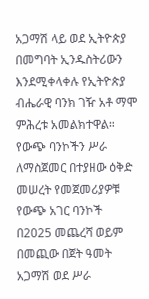አጋማሽ ላይ ወደ ኢትዮጵያ በመግባት ኢንዱስትሪውን እንደሚቀላቀሉ የኢትዮጵያ ብሔራዊ ባንክ ገዥ አቶ ማሞ ምሕረቱ አመልክተዋል።
የውጭ ባንኮችን ሥራ ለማስጀመር በተያዘው ዕቅድ መሠረት የመጀመሪያዎቹ የውጭ አገር ባንኮች በ2025 መጨረሻ ወይም በመጪው በጀት ዓመት አጋማሽ ወደ ሥራ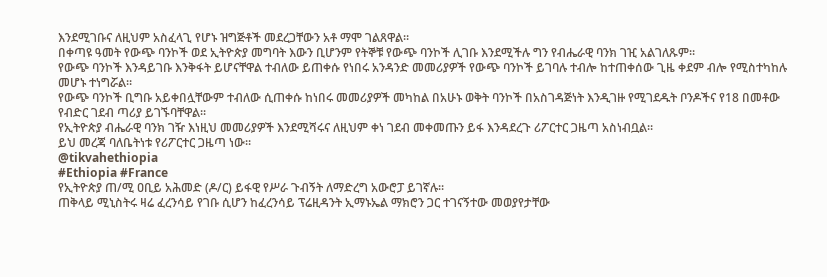እንደሚገቡና ለዚህም አስፈላጊ የሆኑ ዝግጅቶች መደረጋቸውን አቶ ማሞ ገልጸዋል።
በቀጣዩ ዓመት የውጭ ባንኮች ወደ ኢትዮጵያ መግባት እውን ቢሆንም የትኞቹ የውጭ ባንኮች ሊገቡ እንደሚችሉ ግን የብሔራዊ ባንክ ገዢ አልገለጹም።
የውጭ ባንኮች እንዳይገቡ እንቅፋት ይሆናቸዋል ተብለው ይጠቀሱ የነበሩ አንዳንድ መመሪያዎች የውጭ ባንኮች ይገባሉ ተብሎ ከተጠቀሰው ጊዜ ቀደም ብሎ የሚስተካከሉ መሆኑ ተነግሯል።
የውጭ ባንኮች ቢግቡ አይቀበሏቸውም ተብለው ሲጠቀሱ ከነበሩ መመሪያዎች መካከል በአሁኑ ወቅት ባንኮች በአስገዳጅነት እንዲገዙ የሚገደዱት ቦንዶችና የ18 በመቶው የብድር ገደብ ጣሪያ ይገኙባቸዋል፡፡
የኢትዮጵያ ብሔራዊ ባንክ ገዥ እነዚህ መመሪያዎች እንደሚሻሩና ለዚህም ቀነ ገደብ መቀመጡን ይፋ እንዳደረጉ ሪፖርተር ጋዜጣ አስነብቧል።
ይህ መረጃ ባለቤትነቱ የሪፖርተር ጋዜጣ ነው።
@tikvahethiopia
#Ethiopia #France
የኢትዮጵያ ጠ/ሚ ዐቢይ አሕመድ (ዶ/ር) ይፋዊ የሥራ ጉብኝት ለማድረግ አውሮፓ ይገኛሉ።
ጠቅላይ ሚኒስትሩ ዛሬ ፈረንሳይ የገቡ ሲሆን ከፈረንሳይ ፕሬዚዳንት ኢማኑኤል ማክሮን ጋር ተገናኝተው መወያየታቸው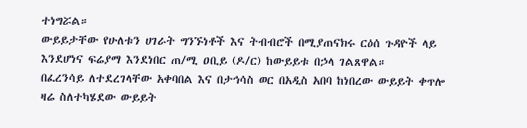ተነግሯል።
ውይይታቸው የሁለቱን ሀገራት ግንኙነቶች እና ትብብሮች በሚያጠናክሩ ርዕሰ ጉዳዮች ላይ እንደሆነና ፍሬያማ እንደነበር ጠ/ሚ ዐቢይ (ዶ/ር) ከውይይቱ በኃላ ገልጸዋል።
በፈረንሳይ ለተደረገላቸው አቀባበል እና በታኅሳስ ወር በአዲስ አበባ ከነበረው ውይይት ቀጥሎ ዛሬ ስለተካሄደው ውይይት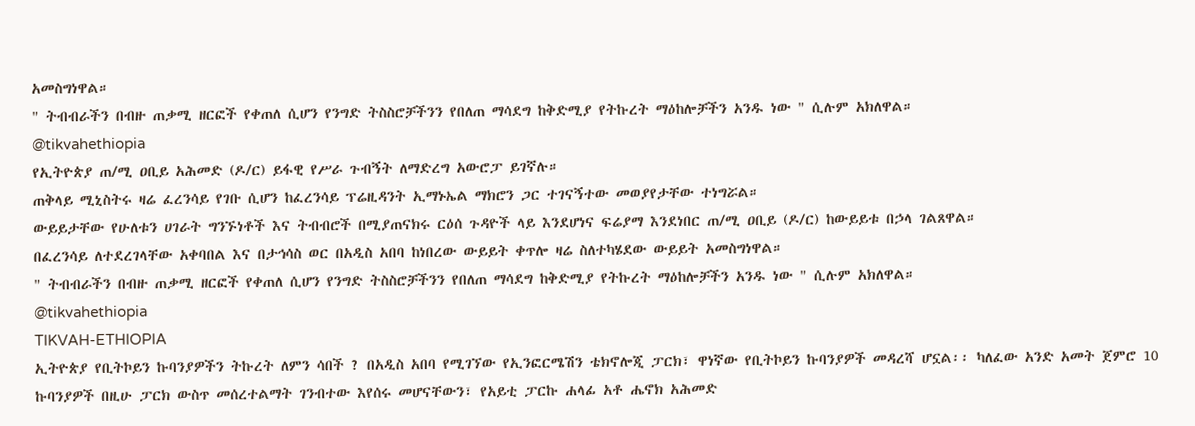አመስግነዋል።
" ትብብራችን በብዙ ጠቃሚ ዘርፎች የቀጠለ ሲሆን የንግድ ትስስሮቻችንን የበለጠ ማሳደግ ከቅድሚያ የትኩረት ማዕከሎቻችን አንዱ ነው " ሲሉም አክለዋል።
@tikvahethiopia
የኢትዮጵያ ጠ/ሚ ዐቢይ አሕመድ (ዶ/ር) ይፋዊ የሥራ ጉብኝት ለማድረግ አውሮፓ ይገኛሉ።
ጠቅላይ ሚኒስትሩ ዛሬ ፈረንሳይ የገቡ ሲሆን ከፈረንሳይ ፕሬዚዳንት ኢማኑኤል ማክሮን ጋር ተገናኝተው መወያየታቸው ተነግሯል።
ውይይታቸው የሁለቱን ሀገራት ግንኙነቶች እና ትብብሮች በሚያጠናክሩ ርዕሰ ጉዳዮች ላይ እንደሆነና ፍሬያማ እንደነበር ጠ/ሚ ዐቢይ (ዶ/ር) ከውይይቱ በኃላ ገልጸዋል።
በፈረንሳይ ለተደረገላቸው አቀባበል እና በታኅሳስ ወር በአዲስ አበባ ከነበረው ውይይት ቀጥሎ ዛሬ ስለተካሄደው ውይይት አመስግነዋል።
" ትብብራችን በብዙ ጠቃሚ ዘርፎች የቀጠለ ሲሆን የንግድ ትስስሮቻችንን የበለጠ ማሳደግ ከቅድሚያ የትኩረት ማዕከሎቻችን አንዱ ነው " ሲሉም አክለዋል።
@tikvahethiopia
TIKVAH-ETHIOPIA
ኢትዮጵያ የቢትኮይን ኩባንያዎችን ትኩረት ለምን ሳበች ? በአዲስ አበባ የሚገኘው የኢንፎርሜሽን ቴክኖሎጂ ፓርክ፣ ዋነኛው የቢትኮይን ኩባንያዎች መዳረሻ ሆኗል፡፡ ካለፈው አንድ አመት ጀምሮ 10 ኩባንያዎች በዚሁ ፓርክ ውስጥ መሰረተልማት ገንብተው እየሰሩ መሆናቸውን፣ የአይቲ ፓርኩ ሐላፊ አቶ ሔኖክ አሕመድ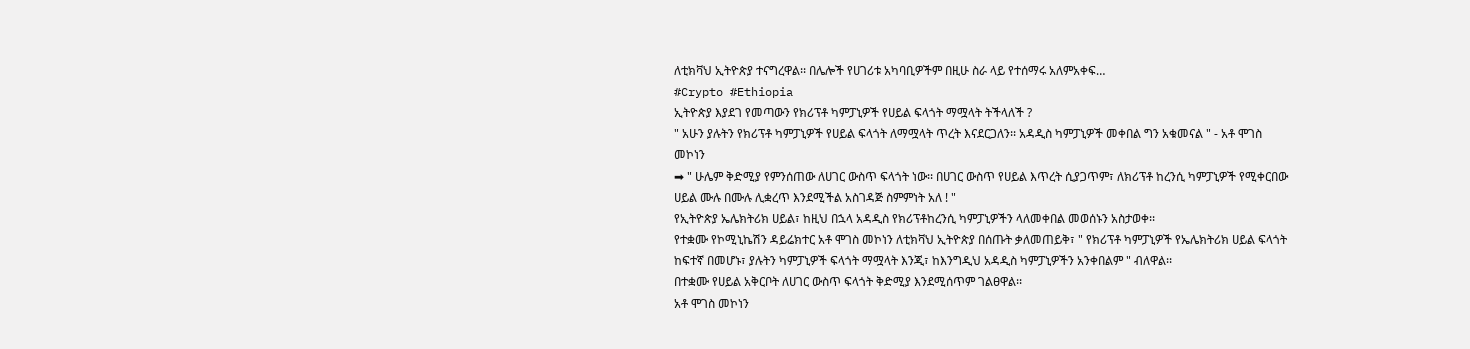ለቲክቫህ ኢትዮጵያ ተናግረዋል፡፡ በሌሎች የሀገሪቱ አካባቢዎችም በዚሁ ስራ ላይ የተሰማሩ አለምአቀፍ…
#Crypto #Ethiopia
ኢትዮጵያ እያደገ የመጣውን የክሪፕቶ ካምፓኒዎች የሀይል ፍላጎት ማሟላት ትችላለች ?
" አሁን ያሉትን የክሪፕቶ ካምፓኒዎች የሀይል ፍላጎት ለማሟላት ጥረት እናደርጋለን፡፡ አዳዲስ ካምፓኒዎች መቀበል ግን አቁመናል " - አቶ ሞገስ መኮነን
➡ " ሁሌም ቅድሚያ የምንሰጠው ለሀገር ውስጥ ፍላጎት ነው፡፡ በሀገር ውስጥ የሀይል እጥረት ሲያጋጥም፣ ለክሪፕቶ ከረንሲ ካምፓኒዎች የሚቀርበው ሀይል ሙሉ በሙሉ ሊቋረጥ እንደሚችል አስገዳጅ ስምምነት አለ ! "
የኢትዮጵያ ኤሌክትሪክ ሀይል፣ ከዚህ በኋላ አዳዲስ የክሪፕቶከረንሲ ካምፓኒዎችን ላለመቀበል መወሰኑን አስታወቀ፡፡
የተቋሙ የኮሚኒኬሽን ዳይሬክተር አቶ ሞገስ መኮነን ለቲክቫህ ኢትዮጵያ በሰጡት ቃለመጠይቅ፣ " የክሪፕቶ ካምፓኒዎች የኤሌክትሪክ ሀይል ፍላጎት ከፍተኛ በመሆኑ፣ ያሉትን ካምፓኒዎች ፍላጎት ማሟላት እንጂ፣ ከእንግዲህ አዳዲስ ካምፓኒዎችን አንቀበልም " ብለዋል፡፡
በተቋሙ የሀይል አቅርቦት ለሀገር ውስጥ ፍላጎት ቅድሚያ እንደሚሰጥም ገልፀዋል፡፡
አቶ ሞገስ መኮነን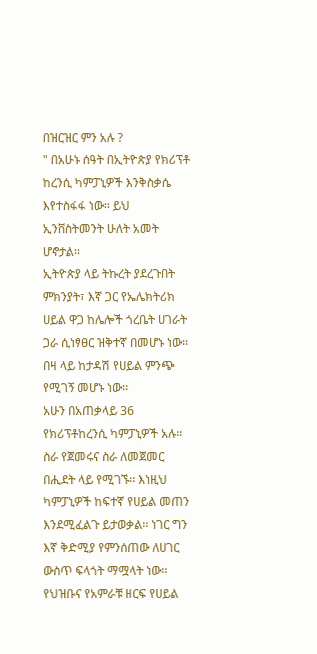በዝርዝር ምን አሉ ?
" በአሁኑ ሰዓት በኢትዮጵያ የክሪፕቶ ከረንሲ ካምፓኒዎች እንቅስቃሴ እየተስፋፋ ነው፡፡ ይህ ኢንቨስትመንት ሁለት አመት ሆኖታል፡፡
ኢትዮጵያ ላይ ትኩረት ያደረጉበት ምክንያት፣ እኛ ጋር የኤሌክትሪክ ሀይል ዋጋ ከሌሎች ጎረቤት ሀገራት ጋራ ሲነፃፀር ዝቅተኛ በመሆኑ ነው፡፡ በዛ ላይ ከታዳሽ የሀይል ምንጭ የሚገኝ መሆኑ ነው፡፡
አሁን በአጠቃላይ 36 የክሪፕቶከረንሲ ካምፓኒዎች አሉ፡፡ ስራ የጀመሩና ስራ ለመጀመር በሒደት ላይ የሚገኙ፡፡ እነዚህ ካምፓኒዎች ከፍተኛ የሀይል መጠን እንደሚፈልጉ ይታወቃል፡፡ ነገር ግን እኛ ቅድሚያ የምንሰጠው ለሀገር ውስጥ ፍላጎት ማሟላት ነው፡፡
የህዝቡና የአምራቹ ዘርፍ የሀይል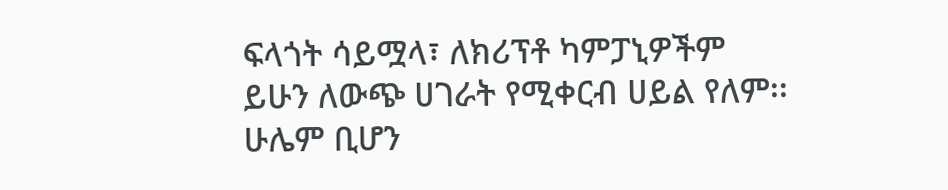ፍላጎት ሳይሟላ፣ ለክሪፕቶ ካምፓኒዎችም ይሁን ለውጭ ሀገራት የሚቀርብ ሀይል የለም፡፡ ሁሌም ቢሆን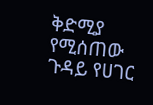ቅድሚያ የሚሰጠው ጉዳይ የሀገር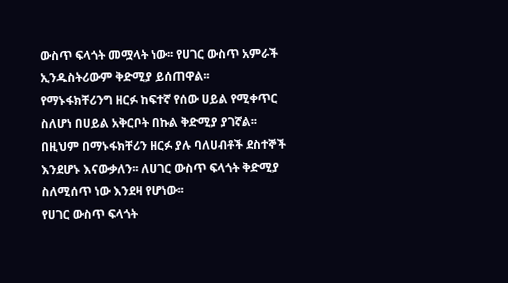ውስጥ ፍላጎት መሟላት ነው፡፡ የሀገር ውስጥ አምራች ኢንዱስትሪውም ቅድሚያ ይሰጠዋል፡፡
የማኑፋክቸሪንግ ዘርፉ ከፍተኛ የሰው ሀይል የሚቀጥር ስለሆነ በሀይል አቅርቦት በኩል ቅድሚያ ያገኛል፡፡ በዚህም በማኑፋክቸሪን ዘርፉ ያሉ ባለሀብቶች ደስተኞች እንደሆኑ እናውቃለን፡፡ ለሀገር ውስጥ ፍላጎት ቅድሚያ ስለሚሰጥ ነው እንደዛ የሆነው፡፡
የሀገር ውስጥ ፍላጎት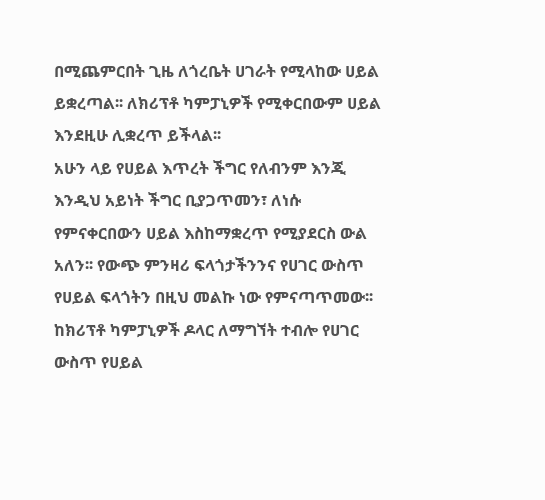በሚጨምርበት ጊዜ ለጎረቤት ሀገራት የሚላከው ሀይል ይቋረጣል፡፡ ለክሪፕቶ ካምፓኒዎች የሚቀርበውም ሀይል እንደዚሁ ሊቋረጥ ይችላል፡፡
አሁን ላይ የሀይል እጥረት ችግር የለብንም እንጂ እንዲህ አይነት ችግር ቢያጋጥመን፣ ለነሱ የምናቀርበውን ሀይል እስከማቋረጥ የሚያደርስ ውል አለን፡፡ የውጭ ምንዛሪ ፍላጎታችንንና የሀገር ውስጥ የሀይል ፍላጎትን በዚህ መልኩ ነው የምናጣጥመው፡፡ ከክሪፕቶ ካምፓኒዎች ዶላር ለማግኘት ተብሎ የሀገር ውስጥ የሀይል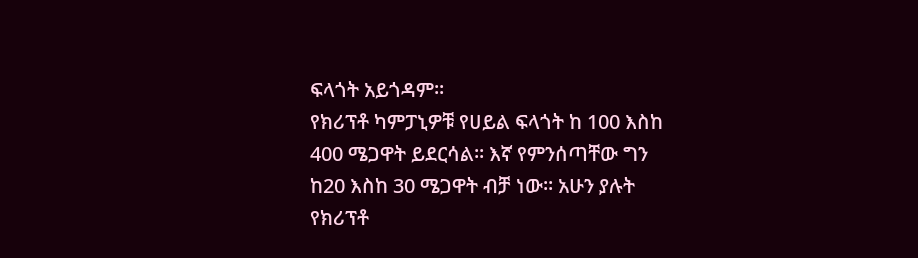ፍላጎት አይጎዳም፡፡
የክሪፕቶ ካምፓኒዎቹ የሀይል ፍላጎት ከ 100 እስከ 400 ሜጋዋት ይደርሳል፡፡ እኛ የምንሰጣቸው ግን ከ20 እስከ 30 ሜጋዋት ብቻ ነው፡፡ አሁን ያሉት የክሪፕቶ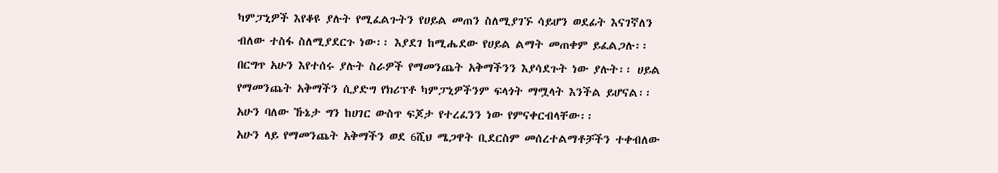ካምፓኒዎች እየቆዩ ያሉት የሚፈልጉትን የሀይል መጠን ስለሚያገኙ ሳይሆን ወደፊት እናገኛለን ብለው ተስፋ ስለሚያደርጉ ነው፡፡ እያደገ ከሚሔደው የሀይል ልማት መጠቀም ይፈልጋሉ፡፡
በርግጥ አሁን እየተሰሩ ያሉት ስራዎች የማመንጨት አቅማችንን እያሳደጉት ነው ያሉት፡፡ ሀይል የማመንጨት አቅማችን ሲያድግ የክሪፕቶ ካምፓኒዎችንም ፍላጎት ማሟላት እንችል ይሆናል፡፡ አሁን ባለው ኹኔታ ግን ከሀገር ውስጥ ፍጆታ የተረፈንን ነው የምናቀርብላቸው፡፡
አሁን ላይ የማመንጨት አቅማችን ወደ 6ሺህ ሜጋዋት ቢደርስም መሰረተልማቶቻችን ተቀብለው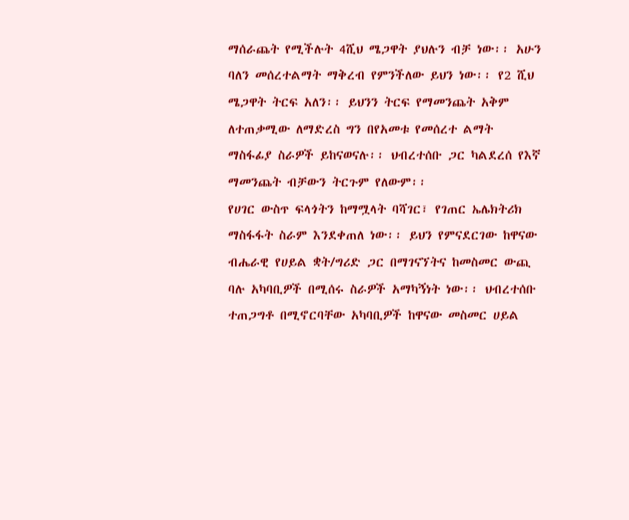ማሰራጨት የሚችሉት 4ሺህ ሜጋዋት ያህሉን ብቻ ነው፡፡ አሁን ባለን መሰረተልማት ማቅረብ የምንችለው ይህን ነው፡፡ የ2 ሺህ ሜጋዋት ትርፍ አለን፡፡ ይህንን ትርፍ የማመንጨት አቅም ለተጠቃሚው ለማድረስ ግን በየአመቱ የመሰረተ ልማት ማስፋፊያ ስራዎች ይከናወናሉ፡፡ ህብረተሰቡ ጋር ካልደረሰ የእኛ ማመንጨት ብቻውን ትርጉም የለውም፡፡
የሀገር ውስጥ ፍላጎትን ከማሟላት ባሻገር፣ የገጠር ኤሌክትሪክ ማስፋፋት ስራም እንደቀጠለ ነው፡፡ ይህን የምናደርገው ከዋናው ብሔራዊ የሀይል ቋት/ግሪድ ጋር በማገናኘትና ከመስመር ውጪ ባሉ አካባቢዎች በሚሰሩ ስራዎች አማካኝነት ነው፡፡ ህብረተሰቡ ተጠጋግቶ በሚኖርባቸው አካባቢዎች ከዋናው መስመር ሀይል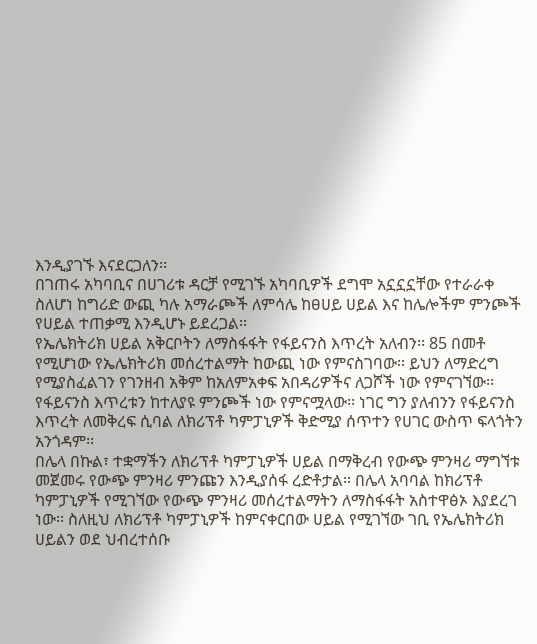እንዲያገኙ እናደርጋለን፡፡
በገጠሩ አካባቢና በሀገሪቱ ዳርቻ የሚገኙ አካባቢዎች ደግሞ አኗኗኗቸው የተራራቀ ስለሆነ ከግሪድ ውጪ ካሉ አማራጮች ለምሳሌ ከፀሀይ ሀይል እና ከሌሎችም ምንጮች የሀይል ተጠቃሚ እንዲሆኑ ይደረጋል፡፡
የኤሌክትሪክ ሀይል አቅርቦትን ለማስፋፋት የፋይናንስ እጥረት አለብን፡፡ 85 በመቶ የሚሆነው የኤሌክትሪክ መሰረተልማት ከውጪ ነው የምናስገባው፡፡ ይህን ለማድረግ የሚያስፈልገን የገንዘብ አቅም ከአለምአቀፍ አበዳሪዎችና ለጋሾች ነው የምናገኘው፡፡ የፋይናንስ እጥረቱን ከተለያዩ ምንጮች ነው የምናሟላው፡፡ ነገር ግን ያለብንን የፋይናንስ እጥረት ለመቅረፍ ሲባል ለክሪፕቶ ካምፓኒዎች ቅድሚያ ሰጥተን የሀገር ውስጥ ፍላጎትን አንጎዳም፡፡
በሌላ በኩል፣ ተቋማችን ለክሪፕቶ ካምፓኒዎች ሀይል በማቅረብ የውጭ ምንዛሪ ማግኘቱ መጀመሩ የውጭ ምንዛሪ ምንጩን እንዲያሰፋ ረድቶታል፡፡ በሌላ አባባል ከክሪፕቶ ካምፓኒዎች የሚገኘው የውጭ ምንዛሪ መሰረተልማትን ለማስፋፋት አስተዋፅኦ እያደረገ ነው፡፡ ስለዚህ ለክሪፕቶ ካምፓኒዎች ከምናቀርበው ሀይል የሚገኘው ገቢ የኤሌክትሪክ ሀይልን ወደ ህብረተሰቡ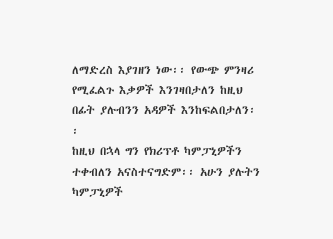ለማድረስ እያገዘን ነው፡፡ የውጭ ምንዛሪ የሚፈልጉ እቃዎች እንገዛበታለን ከዚህ በፊት ያሉብንን አዳዎች እንከፍልበታለን፡፡
ከዚህ በኋላ ግን የክሪፕቶ ካምፓኒዎችን ተቀብለን አናስተናግድም፡፡ አሁን ያሉትን ካምፓኒዎች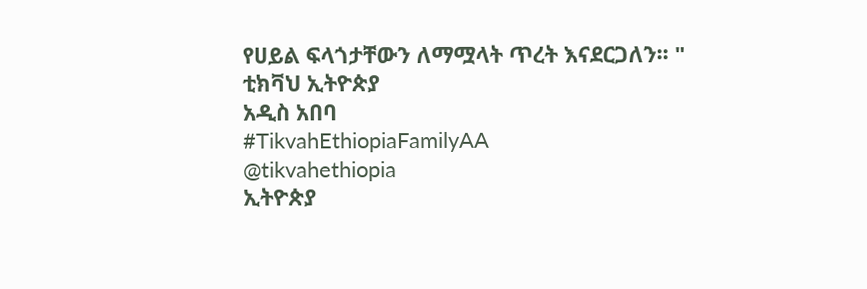የሀይል ፍላጎታቸውን ለማሟላት ጥረት እናደርጋለን፡፡ "
ቲክቫህ ኢትዮጵያ
አዲስ አበባ
#TikvahEthiopiaFamilyAA
@tikvahethiopia
ኢትዮጵያ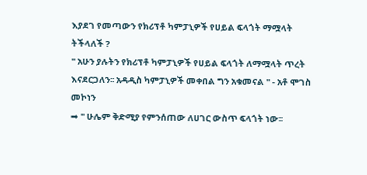እያደገ የመጣውን የክሪፕቶ ካምፓኒዎች የሀይል ፍላጎት ማሟላት ትችላለች ?
" አሁን ያሉትን የክሪፕቶ ካምፓኒዎች የሀይል ፍላጎት ለማሟላት ጥረት እናደርጋለን፡፡ አዳዲስ ካምፓኒዎች መቀበል ግን አቁመናል " - አቶ ሞገስ መኮነን
➡ " ሁሌም ቅድሚያ የምንሰጠው ለሀገር ውስጥ ፍላጎት ነው፡፡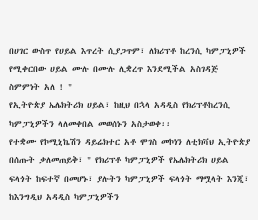በሀገር ውስጥ የሀይል እጥረት ሲያጋጥም፣ ለክሪፕቶ ከረንሲ ካምፓኒዎች የሚቀርበው ሀይል ሙሉ በሙሉ ሊቋረጥ እንደሚችል አስገዳጅ ስምምነት አለ ! "
የኢትዮጵያ ኤሌክትሪክ ሀይል፣ ከዚህ በኋላ አዳዲስ የክሪፕቶከረንሲ ካምፓኒዎችን ላለመቀበል መወሰኑን አስታወቀ፡፡
የተቋሙ የኮሚኒኬሽን ዳይሬክተር አቶ ሞገስ መኮነን ለቲክቫህ ኢትዮጵያ በሰጡት ቃለመጠይቅ፣ " የክሪፕቶ ካምፓኒዎች የኤሌክትሪክ ሀይል ፍላጎት ከፍተኛ በመሆኑ፣ ያሉትን ካምፓኒዎች ፍላጎት ማሟላት እንጂ፣ ከእንግዲህ አዳዲስ ካምፓኒዎችን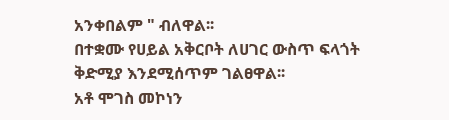አንቀበልም " ብለዋል፡፡
በተቋሙ የሀይል አቅርቦት ለሀገር ውስጥ ፍላጎት ቅድሚያ እንደሚሰጥም ገልፀዋል፡፡
አቶ ሞገስ መኮነን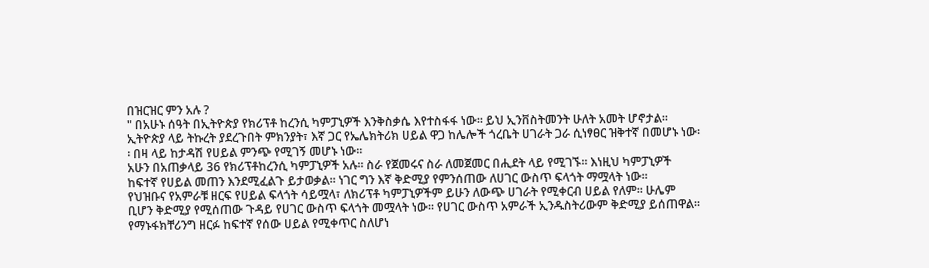በዝርዝር ምን አሉ ?
" በአሁኑ ሰዓት በኢትዮጵያ የክሪፕቶ ከረንሲ ካምፓኒዎች እንቅስቃሴ እየተስፋፋ ነው፡፡ ይህ ኢንቨስትመንት ሁለት አመት ሆኖታል፡፡
ኢትዮጵያ ላይ ትኩረት ያደረጉበት ምክንያት፣ እኛ ጋር የኤሌክትሪክ ሀይል ዋጋ ከሌሎች ጎረቤት ሀገራት ጋራ ሲነፃፀር ዝቅተኛ በመሆኑ ነው፡፡ በዛ ላይ ከታዳሽ የሀይል ምንጭ የሚገኝ መሆኑ ነው፡፡
አሁን በአጠቃላይ 36 የክሪፕቶከረንሲ ካምፓኒዎች አሉ፡፡ ስራ የጀመሩና ስራ ለመጀመር በሒደት ላይ የሚገኙ፡፡ እነዚህ ካምፓኒዎች ከፍተኛ የሀይል መጠን እንደሚፈልጉ ይታወቃል፡፡ ነገር ግን እኛ ቅድሚያ የምንሰጠው ለሀገር ውስጥ ፍላጎት ማሟላት ነው፡፡
የህዝቡና የአምራቹ ዘርፍ የሀይል ፍላጎት ሳይሟላ፣ ለክሪፕቶ ካምፓኒዎችም ይሁን ለውጭ ሀገራት የሚቀርብ ሀይል የለም፡፡ ሁሌም ቢሆን ቅድሚያ የሚሰጠው ጉዳይ የሀገር ውስጥ ፍላጎት መሟላት ነው፡፡ የሀገር ውስጥ አምራች ኢንዱስትሪውም ቅድሚያ ይሰጠዋል፡፡
የማኑፋክቸሪንግ ዘርፉ ከፍተኛ የሰው ሀይል የሚቀጥር ስለሆነ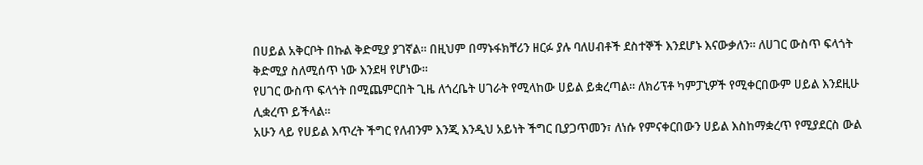በሀይል አቅርቦት በኩል ቅድሚያ ያገኛል፡፡ በዚህም በማኑፋክቸሪን ዘርፉ ያሉ ባለሀብቶች ደስተኞች እንደሆኑ እናውቃለን፡፡ ለሀገር ውስጥ ፍላጎት ቅድሚያ ስለሚሰጥ ነው እንደዛ የሆነው፡፡
የሀገር ውስጥ ፍላጎት በሚጨምርበት ጊዜ ለጎረቤት ሀገራት የሚላከው ሀይል ይቋረጣል፡፡ ለክሪፕቶ ካምፓኒዎች የሚቀርበውም ሀይል እንደዚሁ ሊቋረጥ ይችላል፡፡
አሁን ላይ የሀይል እጥረት ችግር የለብንም እንጂ እንዲህ አይነት ችግር ቢያጋጥመን፣ ለነሱ የምናቀርበውን ሀይል እስከማቋረጥ የሚያደርስ ውል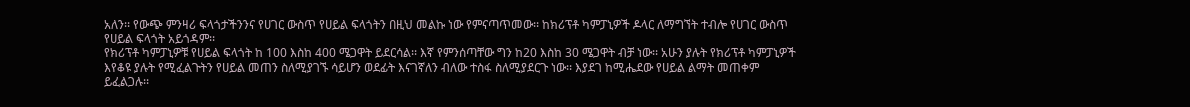አለን፡፡ የውጭ ምንዛሪ ፍላጎታችንንና የሀገር ውስጥ የሀይል ፍላጎትን በዚህ መልኩ ነው የምናጣጥመው፡፡ ከክሪፕቶ ካምፓኒዎች ዶላር ለማግኘት ተብሎ የሀገር ውስጥ የሀይል ፍላጎት አይጎዳም፡፡
የክሪፕቶ ካምፓኒዎቹ የሀይል ፍላጎት ከ 100 እስከ 400 ሜጋዋት ይደርሳል፡፡ እኛ የምንሰጣቸው ግን ከ20 እስከ 30 ሜጋዋት ብቻ ነው፡፡ አሁን ያሉት የክሪፕቶ ካምፓኒዎች እየቆዩ ያሉት የሚፈልጉትን የሀይል መጠን ስለሚያገኙ ሳይሆን ወደፊት እናገኛለን ብለው ተስፋ ስለሚያደርጉ ነው፡፡ እያደገ ከሚሔደው የሀይል ልማት መጠቀም ይፈልጋሉ፡፡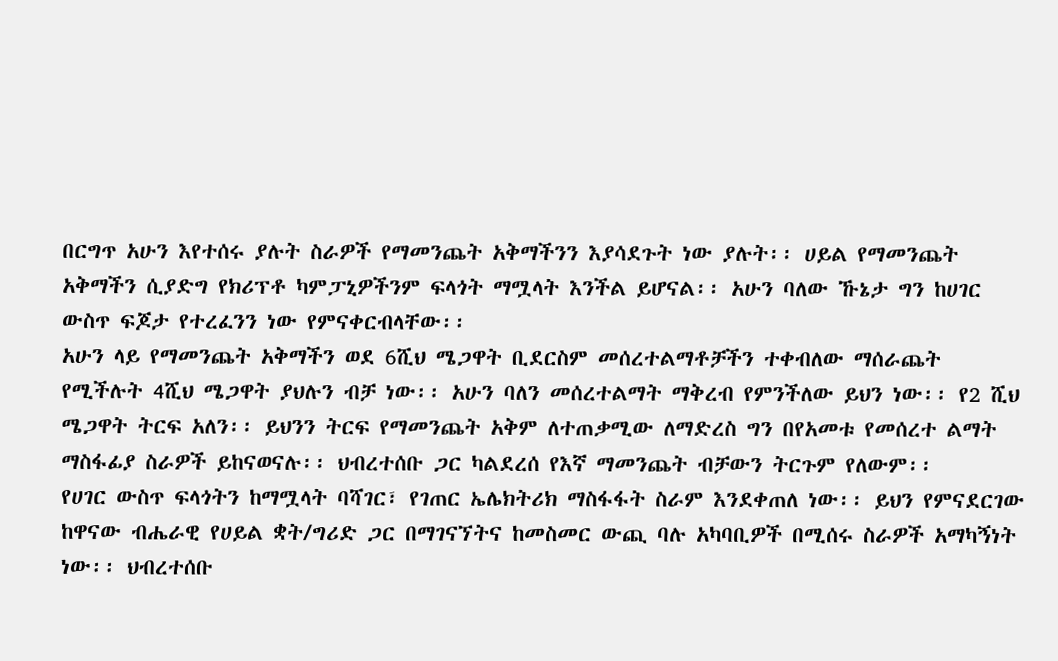በርግጥ አሁን እየተሰሩ ያሉት ስራዎች የማመንጨት አቅማችንን እያሳደጉት ነው ያሉት፡፡ ሀይል የማመንጨት አቅማችን ሲያድግ የክሪፕቶ ካምፓኒዎችንም ፍላጎት ማሟላት እንችል ይሆናል፡፡ አሁን ባለው ኹኔታ ግን ከሀገር ውስጥ ፍጆታ የተረፈንን ነው የምናቀርብላቸው፡፡
አሁን ላይ የማመንጨት አቅማችን ወደ 6ሺህ ሜጋዋት ቢደርስም መሰረተልማቶቻችን ተቀብለው ማሰራጨት የሚችሉት 4ሺህ ሜጋዋት ያህሉን ብቻ ነው፡፡ አሁን ባለን መሰረተልማት ማቅረብ የምንችለው ይህን ነው፡፡ የ2 ሺህ ሜጋዋት ትርፍ አለን፡፡ ይህንን ትርፍ የማመንጨት አቅም ለተጠቃሚው ለማድረስ ግን በየአመቱ የመሰረተ ልማት ማስፋፊያ ስራዎች ይከናወናሉ፡፡ ህብረተሰቡ ጋር ካልደረሰ የእኛ ማመንጨት ብቻውን ትርጉም የለውም፡፡
የሀገር ውስጥ ፍላጎትን ከማሟላት ባሻገር፣ የገጠር ኤሌክትሪክ ማስፋፋት ስራም እንደቀጠለ ነው፡፡ ይህን የምናደርገው ከዋናው ብሔራዊ የሀይል ቋት/ግሪድ ጋር በማገናኘትና ከመስመር ውጪ ባሉ አካባቢዎች በሚሰሩ ስራዎች አማካኝነት ነው፡፡ ህብረተሰቡ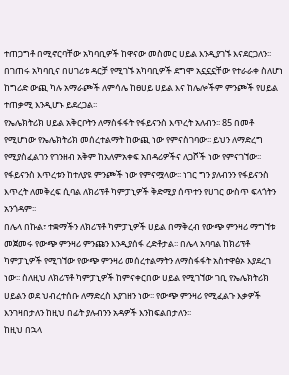ተጠጋግቶ በሚኖርባቸው አካባቢዎች ከዋናው መስመር ሀይል እንዲያገኙ እናደርጋለን፡፡
በገጠሩ አካባቢና በሀገሪቱ ዳርቻ የሚገኙ አካባቢዎች ደግሞ አኗኗኗቸው የተራራቀ ስለሆነ ከግሪድ ውጪ ካሉ አማራጮች ለምሳሌ ከፀሀይ ሀይል እና ከሌሎችም ምንጮች የሀይል ተጠቃሚ እንዲሆኑ ይደረጋል፡፡
የኤሌክትሪክ ሀይል አቅርቦትን ለማስፋፋት የፋይናንስ እጥረት አለብን፡፡ 85 በመቶ የሚሆነው የኤሌክትሪክ መሰረተልማት ከውጪ ነው የምናስገባው፡፡ ይህን ለማድረግ የሚያስፈልገን የገንዘብ አቅም ከአለምአቀፍ አበዳሪዎችና ለጋሾች ነው የምናገኘው፡፡ የፋይናንስ እጥረቱን ከተለያዩ ምንጮች ነው የምናሟላው፡፡ ነገር ግን ያለብንን የፋይናንስ እጥረት ለመቅረፍ ሲባል ለክሪፕቶ ካምፓኒዎች ቅድሚያ ሰጥተን የሀገር ውስጥ ፍላጎትን አንጎዳም፡፡
በሌላ በኩል፣ ተቋማችን ለክሪፕቶ ካምፓኒዎች ሀይል በማቅረብ የውጭ ምንዛሪ ማግኘቱ መጀመሩ የውጭ ምንዛሪ ምንጩን እንዲያሰፋ ረድቶታል፡፡ በሌላ አባባል ከክሪፕቶ ካምፓኒዎች የሚገኘው የውጭ ምንዛሪ መሰረተልማትን ለማስፋፋት አስተዋፅኦ እያደረገ ነው፡፡ ስለዚህ ለክሪፕቶ ካምፓኒዎች ከምናቀርበው ሀይል የሚገኘው ገቢ የኤሌክትሪክ ሀይልን ወደ ህብረተሰቡ ለማድረስ እያገዘን ነው፡፡ የውጭ ምንዛሪ የሚፈልጉ እቃዎች እንገዛበታለን ከዚህ በፊት ያሉብንን አዳዎች እንከፍልበታለን፡፡
ከዚህ በኋላ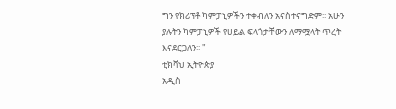ግን የክሪፕቶ ካምፓኒዎችን ተቀብለን አናስተናግድም፡፡ አሁን ያሉትን ካምፓኒዎች የሀይል ፍላጎታቸውን ለማሟላት ጥረት እናደርጋለን፡፡ "
ቲክቫህ ኢትዮጵያ
አዲስ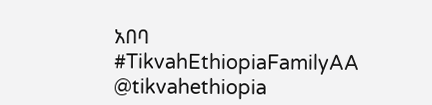አበባ
#TikvahEthiopiaFamilyAA
@tikvahethiopia